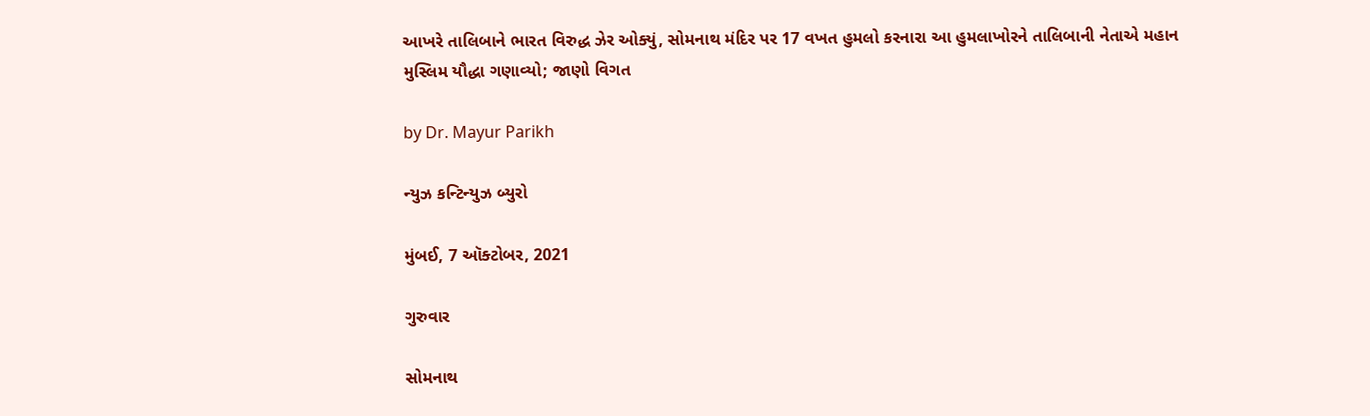આખરે તાલિબાને ભારત વિરુદ્ધ ઝેર ઓક્યું, સોમનાથ મંદિર પર 17 વખત હુમલો કરનારા આ હુમલાખોરને તાલિબાની નેતાએ મહાન મુસ્લિમ યૌદ્ધા ગણાવ્યો; જાણો વિગત

by Dr. Mayur Parikh

ન્યુઝ કન્ટિન્યુઝ બ્યુરો

મુંબઈ, 7 ઑક્ટોબર, 2021

ગુરુવાર

સોમનાથ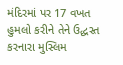મંદિરમાં પર 17 વખત હુમલો કરીને તેને ઉદ્ધસ્ત કરનારા મુસ્લિમ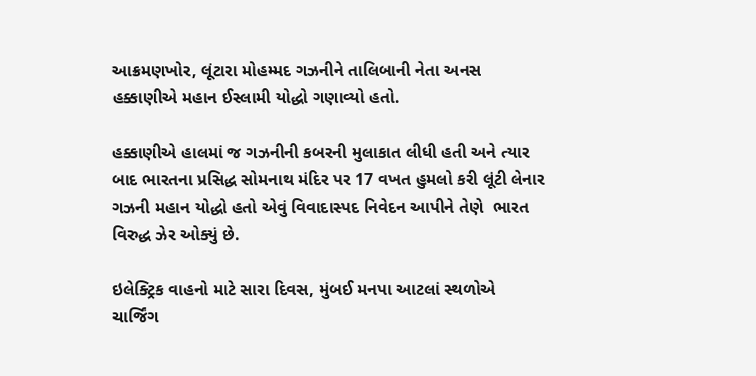આક્રમણખોર, લૂંટારા મોહમ્મદ ગઝનીને તાલિબાની નેતા અનસ હક્કાણીએ મહાન ઈસ્લામી યોદ્ધો ગણાવ્યો હતો.

હક્કાણીએ હાલમાં જ ગઝનીની કબરની મુલાકાત લીધી હતી અને ત્યાર બાદ ભારતના પ્રસિદ્ધ સોમનાથ મંદિર પર 17 વખત હુમલો કરી લૂંટી લેનાર ગઝની મહાન યોદ્ધો હતો એવું વિવાદાસ્પદ નિવેદન આપીને તેણે  ભારત વિરુદ્ધ ઝેર ઓક્યું છે.

ઇલેક્ટ્રિક વાહનો માટે સારા દિવસ, મુંબઈ મનપા આટલાં સ્થળોએ ચાર્જિંગ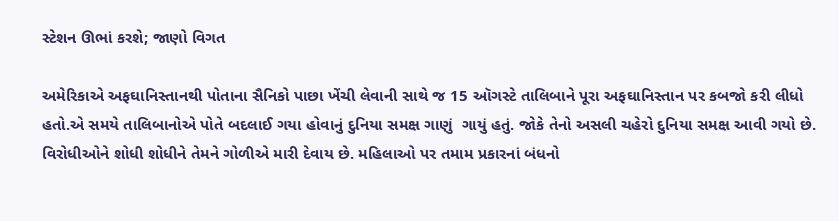સ્ટેશન ઊભાં કરશે; જાણો વિગત

અમેરિકાએ અફઘાનિસ્તાનથી પોતાના સૈનિકો પાછા ખેંચી લેવાની સાથે જ 15 ઑગસ્ટે તાલિબાને પૂરા અફઘાનિસ્તાન પર કબજો કરી લીધો હતો.એ સમયે તાલિબાનોએ પોતે બદલાઈ ગયા હોવાનું દુનિયા સમક્ષ ગાણું  ગાયું હતું. જોકે તેનો અસલી ચહેરો દુનિયા સમક્ષ આવી ગયો છે. વિરોધીઓને શોધી શોધીને તેમને ગોળીએ મારી દેવાય છે. મહિલાઓ પર તમામ પ્રકારનાં બંધનો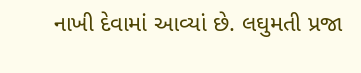નાખી દેવામાં આવ્યાં છે. લઘુમતી પ્રજા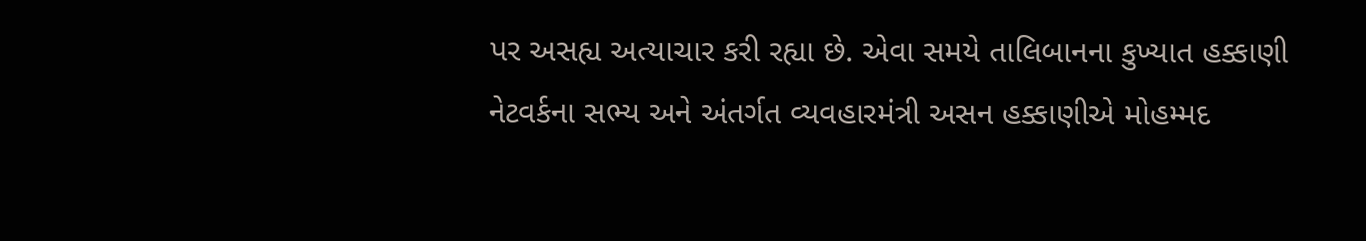પર અસહ્ય અત્યાચાર કરી રહ્યા છે. એવા સમયે તાલિબાનના કુખ્યાત હક્કાણી નેટવર્કના સભ્ય અને અંતર્ગત વ્યવહારમંત્રી અસન હક્કાણીએ મોહમ્મદ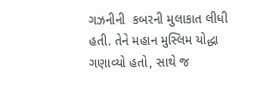ગઝનીની  કબરની મુલાકાત લીધી હતી. તેને મહાન મુસ્લિમ યોદ્ધા ગણાવ્યો હતો, સાથે જ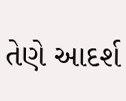તેણે આદર્શ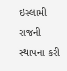ઇસ્લામી રાજની સ્થાપના કરી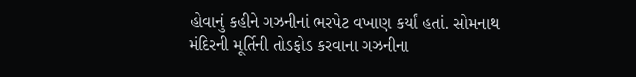હોવાનું કહીને ગઝનીનાં ભરપેટ વખાણ કર્યાં હતાં. સોમનાથ મંદિરની મૂર્તિની તોડફોડ કરવાના ગઝનીના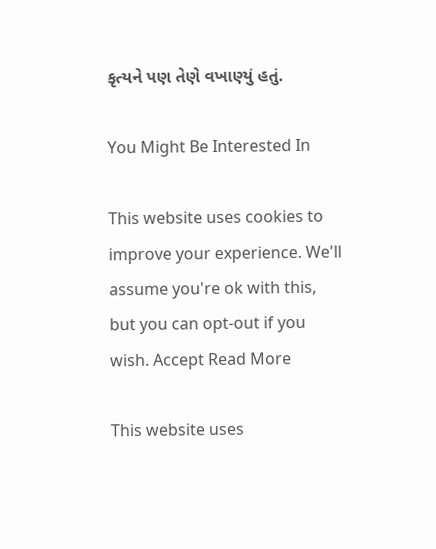કૃત્યને પણ તેણે વખાણ્યું હતું.

You Might Be Interested In

This website uses cookies to improve your experience. We'll assume you're ok with this, but you can opt-out if you wish. Accept Read More

This website uses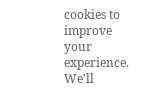cookies to improve your experience. We'll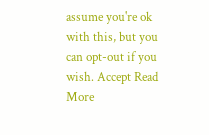assume you're ok with this, but you can opt-out if you wish. Accept Read More